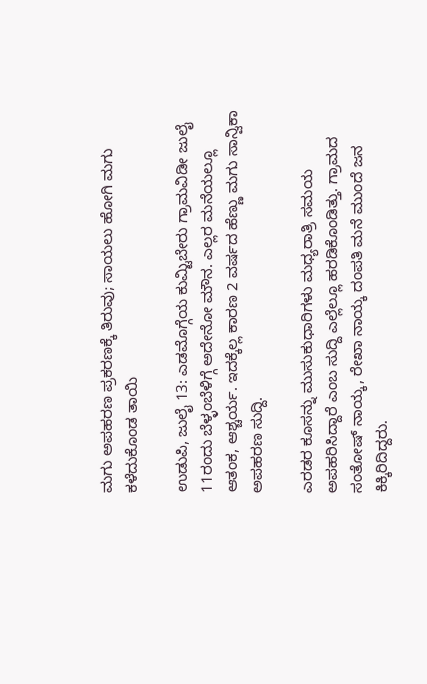ಮಗು ಅಪಹರಣ ಪ್ರಕರಣಕ್ಕೆ ತಿರುವು; ಸಾಯಲು ಹೋಗಿ ಮಗು ಕಳೆದುಕೊಂಡ ತಾಯಿ

ಉಡುಪಿ, ಜುಲೈ 13: ಎಡಮೊಗ್ಗೆಯ ಕುಮ್ಟಿಬೇರು ಗ್ರಾಮವಿಡೀ ಜುಲೈ 11ರಂದು ಬೆಳ್ಳಂಬೆಳಿಗ್ಗೆ ಅದೇನೋ ಮೌನ. ಎಲ್ಲರ ಮನೆಯಲ್ಲೂ ಆತಂಕ, ಆಶ್ಚರ್ಯ. ಇದಕ್ಕೆಲ್ಲ ಕಾರಣ 2 ವರ್ಷದ ಹೆಣ್ಣು ಮಗು ಸಾನ್ವಿಕಾ ಅಪಹರಣ ಸುದ್ದಿ.

ಎರಡರ ಕೂಸನ್ನು ಮುಸುಕುಧಾರಿಗಳು ಮಧ್ಯರಾತ್ರಿ ಸಮಯ ಅಪಹರಿಸಿದ್ದಾರೆ ಎಂಬ ಸುದ್ದಿ ಎಲ್ಲೆಲ್ಲೂ ಹರಡಿಕೊಂಡಿತ್ತು. ಗ್ರಾಮದ ಸಂತೋಷ್ ನಾಯ್ಕ, ರೇಖಾ ನಾಯ್ಕ ದಂಪತಿ ಮನೆ ಮುಂದೆ ಜನ ಕಿಕ್ಕಿರಿದಿದ್ದರು.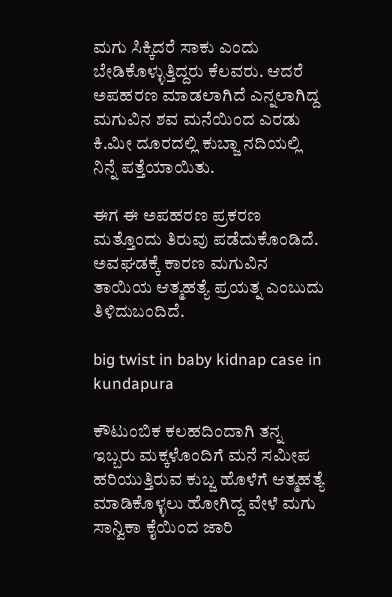ಮಗು ಸಿಕ್ಕಿದರೆ ಸಾಕು ಎಂದು ಬೇಡಿಕೊಳ್ಳುತ್ತಿದ್ದರು ಕೆಲವರು. ಆದರೆ ಅಪಹರಣ ಮಾಡಲಾಗಿದೆ ಎನ್ನಲಾಗಿದ್ದ ಮಗುವಿನ ಶವ ಮನೆಯಿಂದ ಎರಡು ಕಿ.ಮೀ ದೂರದಲ್ಲಿ ಕುಬ್ಜಾ ನದಿಯಲ್ಲಿ ನಿನ್ನೆ ಪತ್ತೆಯಾಯಿತು.

ಈಗ ಈ ಅಪಹರಣ ಪ್ರಕರಣ ಮತ್ತೊಂದು ತಿರುವು ಪಡೆದುಕೊಂಡಿದೆ. ಅವಘಡಕ್ಕೆ ಕಾರಣ ಮಗುವಿನ ತಾಯಿಯ ಆತ್ಮಹತ್ಯೆ ಪ್ರಯತ್ನ ಎಂಬುದು ತಿಳಿದುಬಂದಿದೆ.

big twist in baby kidnap case in kundapura

ಕೌಟುಂಬಿಕ ಕಲಹದಿಂದಾಗಿ ತನ್ನ ಇಬ್ಬರು ಮಕ್ಕಳೊಂದಿಗೆ ಮನೆ ಸಮೀಪ ಹರಿಯುತ್ತಿರುವ ಕುಬ್ಜ ಹೊಳೆಗೆ ಆತ್ಮಹತ್ಯೆ ಮಾಡಿಕೊಳ್ಳಲು ಹೋಗಿದ್ದ ವೇಳೆ ಮಗು ಸಾನ್ವಿಕಾ ಕೈಯಿಂದ ಜಾರಿ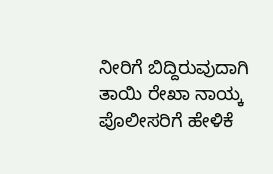ನೀರಿಗೆ ಬಿದ್ದಿರುವುದಾಗಿ ತಾಯಿ ರೇಖಾ ನಾಯ್ಕ ಪೊಲೀಸರಿಗೆ ಹೇಳಿಕೆ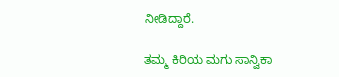ನೀಡಿದ್ದಾರೆ.

ತಮ್ಮ ಕಿರಿಯ ಮಗು ಸಾನ್ವಿಕಾ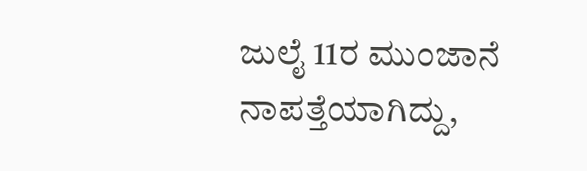ಜುಲೈ 11ರ ಮುಂಜಾನೆ ನಾಪತ್ತೆಯಾಗಿದ್ದು,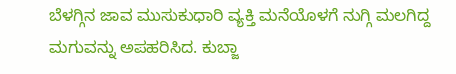ಬೆಳಗ್ಗಿನ ಜಾವ ಮುಸುಕುಧಾರಿ ವ್ಯಕ್ತಿ ಮನೆಯೊಳಗೆ ನುಗ್ಗಿ ಮಲಗಿದ್ದ ಮಗುವನ್ನು ಅಪಹರಿಸಿದ. ಕುಬ್ಜಾ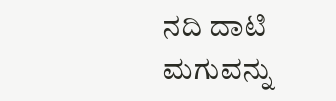ನದಿ ದಾಟಿ ಮಗುವನ್ನು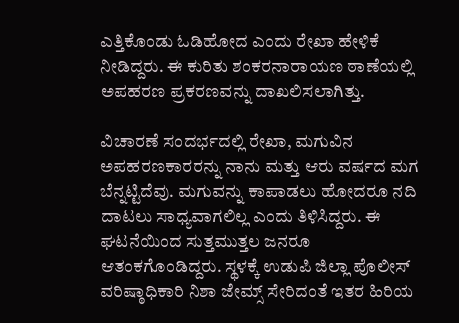ಎತ್ತಿಕೊಂಡು ಓಡಿಹೋದ ಎಂದು ರೇಖಾ ಹೇಳಿಕೆ ನೀಡಿದ್ದರು. ಈ ಕುರಿತು ಶಂಕರನಾರಾಯಣ ಠಾಣೆಯಲ್ಲಿ ಅಪಹರಣ ಪ್ರಕರಣವನ್ನು ದಾಖಲಿಸಲಾಗಿತ್ತು.

ವಿಚಾರಣೆ ಸಂದರ್ಭದಲ್ಲಿ ರೇಖಾ, ಮಗುವಿನ ಅಪಹರಣಕಾರರನ್ನು ನಾನು ಮತ್ತು ಆರು ವರ್ಷದ ಮಗ ಬೆನ್ನಟ್ಟಿದೆವು. ಮಗುವನ್ನು ಕಾಪಾಡಲು ಹೋದರೂ ನದಿ ದಾಟಲು ಸಾಧ್ಯವಾಗಲಿಲ್ಲ ಎಂದು ತಿಳಿಸಿದ್ದರು. ಈ ಘಟನೆಯಿಂದ ಸುತ್ತಮುತ್ತಲ ಜನರೂ ಆತಂಕಗೊಂಡಿದ್ದರು. ಸ್ಥಳಕ್ಕೆ ಉಡುಪಿ ಜಿಲ್ಲಾ ಪೊಲೀಸ್ ವರಿಷ್ಠಾಧಿಕಾರಿ ನಿಶಾ ಜೇಮ್ಸ್ ಸೇರಿದಂತೆ ಇತರ ಹಿರಿಯ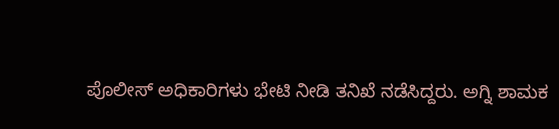ಪೊಲೀಸ್ ಅಧಿಕಾರಿಗಳು ಭೇಟಿ ನೀಡಿ ತನಿಖೆ ನಡೆಸಿದ್ದರು. ಅಗ್ನಿ ಶಾಮಕ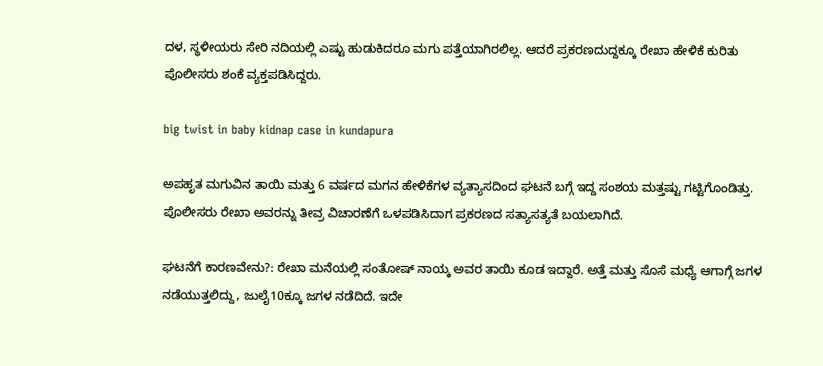ದಳ, ಸ್ಥಳೀಯರು ಸೇರಿ ನದಿಯಲ್ಲಿ ಎಷ್ಟು ಹುಡುಕಿದರೂ ಮಗು ಪತ್ತೆಯಾಗಿರಲಿಲ್ಲ. ಆದರೆ ಪ್ರಕರಣದುದ್ದಕ್ಕೂ ರೇಖಾ ಹೇಳಿಕೆ ಕುರಿತು ಪೊಲೀಸರು ಶಂಕೆ ವ್ಯಕ್ತಪಡಿಸಿದ್ದರು.

big twist in baby kidnap case in kundapura

ಅಪಹೃತ ಮಗುವಿನ ತಾಯಿ ಮತ್ತು 6 ವರ್ಷದ ಮಗನ ಹೇಳಿಕೆಗಳ ವ್ಯತ್ಯಾಸದಿಂದ ಘಟನೆ ಬಗ್ಗೆ ಇದ್ದ ಸಂಶಯ ಮತ್ತಷ್ಟು ಗಟ್ಟಿಗೊಂಡಿತ್ತು. ಪೊಲೀಸರು ರೇಖಾ ಅವರನ್ನು ತೀವ್ರ ವಿಚಾರಣೆಗೆ ಒಳಪಡಿಸಿದಾಗ ಪ್ರಕರಣದ ಸತ್ಯಾಸತ್ಯತೆ ಬಯಲಾಗಿದೆ.

ಘಟನೆಗೆ ಕಾರಣವೇನು?: ರೇಖಾ ಮನೆಯಲ್ಲಿ ಸಂತೋಷ್ ನಾಯ್ಕ ಅವರ ತಾಯಿ ಕೂಡ ಇದ್ದಾರೆ. ಅತ್ತೆ ಮತ್ತು ಸೊಸೆ ಮಧ್ಯೆ ಆಗಾಗ್ಗೆ ಜಗಳ ನಡೆಯುತ್ತಲಿದ್ದು, ಜುಲೈ10ಕ್ಕೂ ಜಗಳ ನಡೆದಿದೆ. ಇದೇ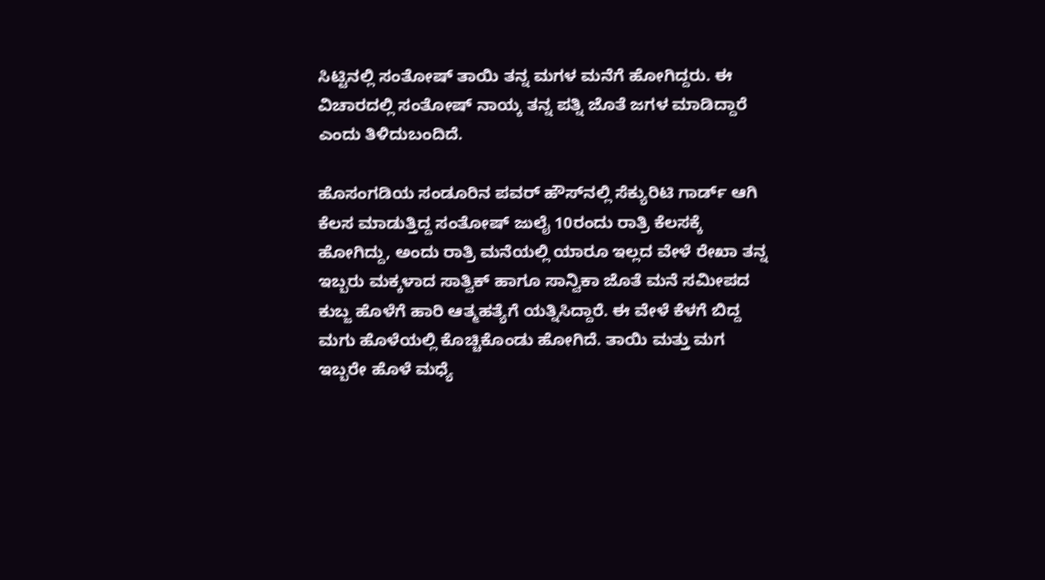ಸಿಟ್ಟಿನಲ್ಲಿ ಸಂತೋಷ್ ತಾಯಿ ತನ್ನ ಮಗಳ ಮನೆಗೆ ಹೋಗಿದ್ದರು. ಈ ವಿಚಾರದಲ್ಲಿ ಸಂತೋಷ್ ನಾಯ್ಕ ತನ್ನ ಪತ್ನಿ ಜೊತೆ ಜಗಳ ಮಾಡಿದ್ದಾರೆ ಎಂದು ತಿಳಿದುಬಂದಿದೆ.

ಹೊಸಂಗಡಿಯ ಸಂಡೂರಿನ ಪವರ್ ಹೌಸ್‌ನಲ್ಲಿ ಸೆಕ್ಯುರಿಟಿ ಗಾರ್ಡ್ ಆಗಿ ಕೆಲಸ ಮಾಡುತ್ತಿದ್ದ ಸಂತೋಷ್ ಜುಲೈ 10ರಂದು ರಾತ್ರಿ ಕೆಲಸಕ್ಕೆ ಹೋಗಿದ್ದು, ಅಂದು ರಾತ್ರಿ ಮನೆಯಲ್ಲಿ ಯಾರೂ ಇಲ್ಲದ ವೇಳೆ ರೇಖಾ ತನ್ನ ಇಬ್ಬರು ಮಕ್ಕಳಾದ ಸಾತ್ವಿಕ್ ಹಾಗೂ ಸಾನ್ವಿಕಾ ಜೊತೆ ಮನೆ ಸಮೀಪದ ಕುಬ್ಜ ಹೊಳೆಗೆ ಹಾರಿ ಆತ್ಮಹತ್ಯೆಗೆ ಯತ್ನಿಸಿದ್ದಾರೆ. ಈ ವೇಳೆ ಕೆಳಗೆ ಬಿದ್ದ ಮಗು ಹೊಳೆಯಲ್ಲಿ ಕೊಚ್ಚಿಕೊಂಡು ಹೋಗಿದೆ. ತಾಯಿ ಮತ್ತು ಮಗ ಇಬ್ಬರೇ ಹೊಳೆ ಮಧ್ಯೆ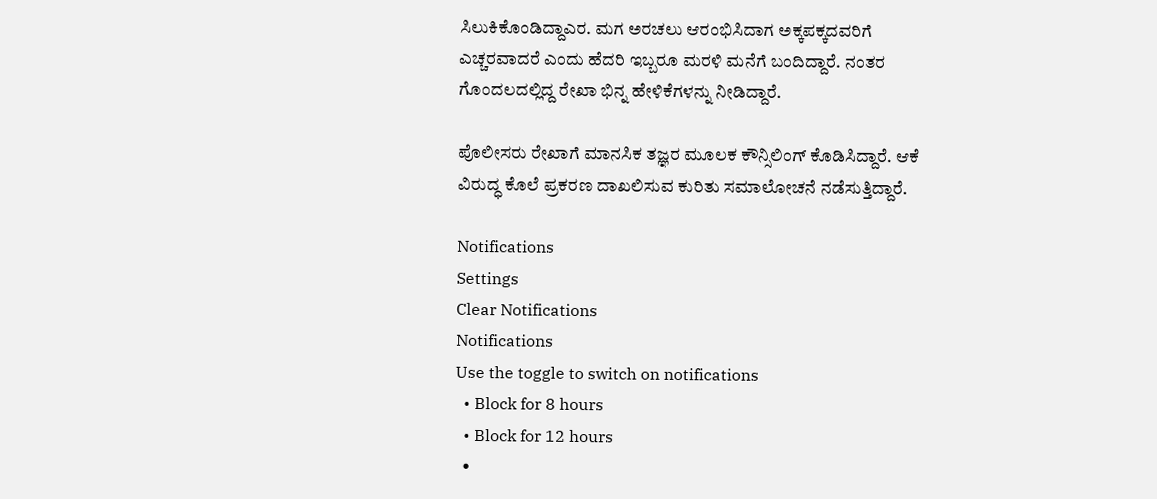ಸಿಲುಕಿಕೊಂಡಿದ್ದಾಎರ. ಮಗ ಅರಚಲು ಆರಂಭಿಸಿದಾಗ ಅಕ್ಕಪಕ್ಕದವರಿಗೆ ಎಚ್ಚರವಾದರೆ ಎಂದು ಹೆದರಿ ಇಬ್ಬರೂ ಮರಳಿ ಮನೆಗೆ ಬಂದಿದ್ದಾರೆ. ನಂತರ ಗೊಂದಲದಲ್ಲಿದ್ದ ರೇಖಾ ಭಿನ್ನ ಹೇಳಿಕೆಗಳನ್ನು ನೀಡಿದ್ದಾರೆ.

ಪೊಲೀಸರು ರೇಖಾಗೆ ಮಾನಸಿಕ ತಜ್ಞರ ಮೂಲಕ ಕೌನ್ಸಿಲಿಂಗ್ ಕೊಡಿಸಿದ್ದಾರೆ. ಆಕೆ ವಿರುದ್ಧ ಕೊಲೆ ಪ್ರಕರಣ ದಾಖಲಿಸುವ ಕುರಿತು ಸಮಾಲೋಚನೆ ನಡೆಸುತ್ತಿದ್ದಾರೆ.

Notifications
Settings
Clear Notifications
Notifications
Use the toggle to switch on notifications
  • Block for 8 hours
  • Block for 12 hours
  •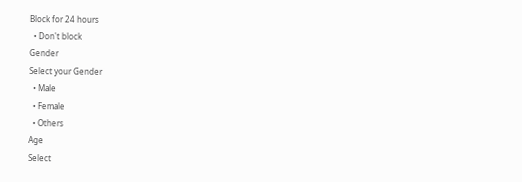Block for 24 hours
  • Don't block
Gender
Select your Gender
  • Male
  • Female
  • Others
Age
Select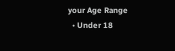your Age Range
  • Under 18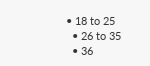• 18 to 25
  • 26 to 35
  • 36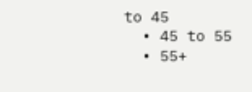to 45
  • 45 to 55
  • 55+